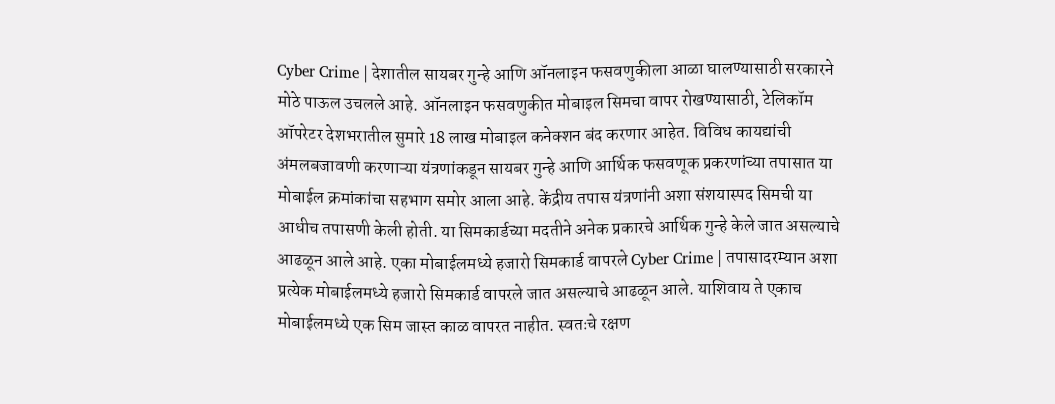Cyber Crime | देशातील सायबर गुन्हे आणि ऑनलाइन फसवणुकीला आळा घालण्यासाठी सरकारने मोठे पाऊल उचलले आहे. ऑनलाइन फसवणुकीत मोबाइल सिमचा वापर रोखण्यासाठी, टेलिकॉम ऑपरेटर देशभरातील सुमारे 18 लाख मोबाइल कनेक्शन बंद करणार आहेत. विविध कायद्यांची अंमलबजावणी करणाऱ्या यंत्रणांकडून सायबर गुन्हे आणि आर्थिक फसवणूक प्रकरणांच्या तपासात या मोबाईल क्रमांकांचा सहभाग समोर आला आहे. केंद्रीय तपास यंत्रणांनी अशा संशयास्पद सिमची या आधीच तपासणी केली होती. या सिमकार्डच्या मदतीने अनेक प्रकारचे आर्थिक गुन्हे केले जात असल्याचे आढळून आले आहे. एका मोबाईलमध्ये हजारो सिमकार्ड वापरले Cyber Crime | तपासादरम्यान अशा प्रत्येक मोबाईलमध्ये हजारो सिमकार्ड वापरले जात असल्याचे आढळून आले. याशिवाय ते एकाच मोबाईलमध्ये एक सिम जास्त काळ वापरत नाहीत. स्वतःचे रक्षण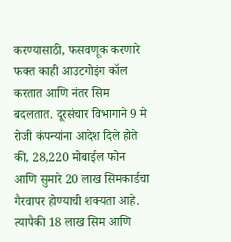करण्यासाठी, फसवणूक करणारे फक्त काही आउटगोइंग कॉल करतात आणि नंतर सिम बदलतात. दूरसंचार विभागाने 9 मे रोजी कंपन्यांना आदेश दिले होते की, 28,220 मोबाईल फोन आणि सुमारे 20 लाख सिमकार्डचा गैरवापर होण्याची शक्यता आहे. त्यापैकी 18 लाख सिम आणि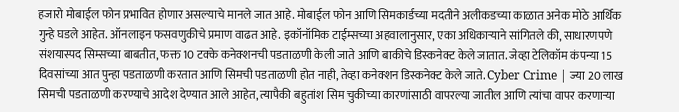हजारो मोबाईल फोन प्रभावित होणार असल्याचे मानले जात आहे. मोबाईल फोन आणि सिमकार्डच्या मदतीने अलीकडच्या काळात अनेक मोठे आर्थिक गुन्हे घडले आहेत. ऑनलाइन फसवणुकीचे प्रमाण वाढत आहे. इकॉनॉमिक टाईम्सच्या अहवालानुसार, एका अधिकाऱ्याने सांगितले की, साधारणपणे संशयास्पद सिम्सच्या बाबतीत, फक्त 10 टक्के कनेक्शनची पडताळणी केली जाते आणि बाकीचे डिस्कनेक्ट केले जातात. जेव्हा टेलिकॉम कंपन्या 15 दिवसांच्या आत पुन्हा पडताळणी करतात आणि सिमची पडताळणी होत नाही, तेव्हा कनेक्शन डिस्कनेक्ट केले जाते. Cyber Crime | ज्या 20 लाख सिमची पडताळणी करण्याचे आदेश देण्यात आले आहेत, त्यापैकी बहुतांश सिम चुकीच्या कारणांसाठी वापरल्या जातील आणि त्यांचा वापर करणाऱ्या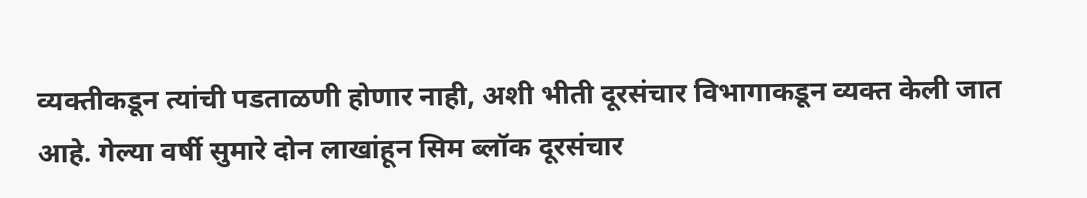व्यक्तीकडून त्यांची पडताळणी होणार नाही, अशी भीती दूरसंचार विभागाकडून व्यक्त केली जात आहे. गेल्या वर्षी सुमारे दोन लाखांहून सिम ब्लॉक दूरसंचार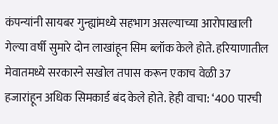कंपन्यांनी सायबर गुन्ह्यांमध्ये सहभाग असल्याच्या आरोपाखाली गेल्या वर्षी सुमारे दोन लाखांहून सिम ब्लॉक केले होते. हरियाणातील मेवातमध्ये सरकारने सखोल तपास करून एकाच वेळी 37 हजारांहून अधिक सिमकार्ड बंद केले होते. हेही वाचा: ‘400 पारची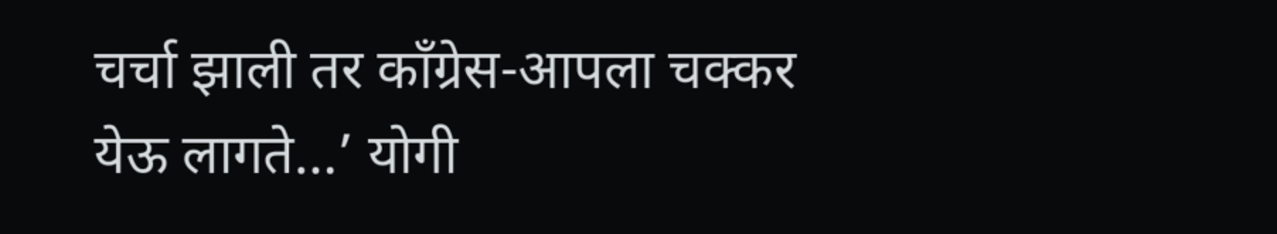चर्चा झाली तर काँग्रेस-आपला चक्कर येऊ लागते…’ योगी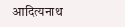आदित्यनाथ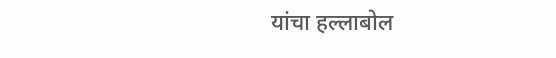यांचा हल्लाबोल